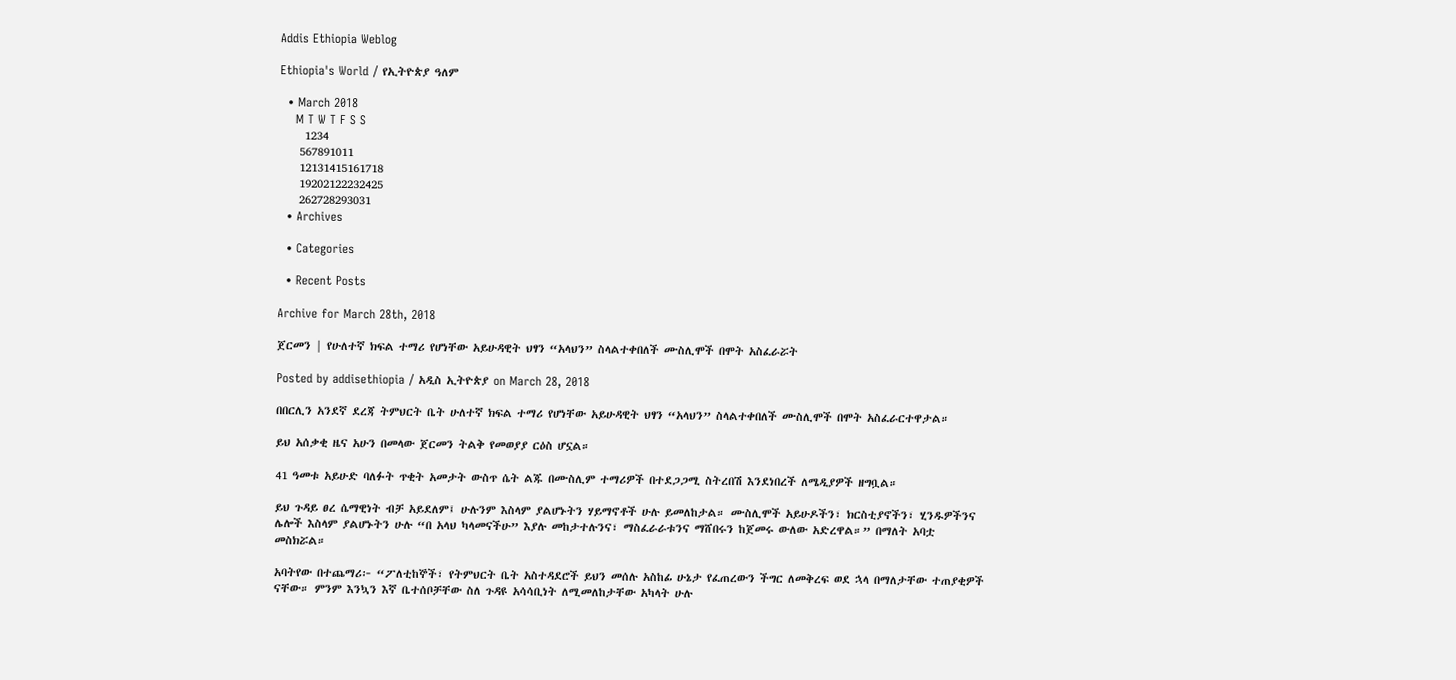Addis Ethiopia Weblog

Ethiopia's World / የኢትዮጵያ ዓለም

  • March 2018
    M T W T F S S
     1234
    567891011
    12131415161718
    19202122232425
    262728293031
  • Archives

  • Categories

  • Recent Posts

Archive for March 28th, 2018

ጀርመን | የሁለተኛ ክፍል ተማሪ የሆነቸው አይሁዳዊት ህፃን “አላህን” ስላልተቀበለች ሙስሊሞች በሞት አስፈራሯት

Posted by addisethiopia / አዲስ ኢትዮጵያ on March 28, 2018

በበርሊን አንደኛ ደረጃ ትምህርት ቤት ሁለተኛ ክፍል ተማሪ የሆነቸው አይሁዳዊት ህፃን “አላህን” ስላልተቀበለች ሙስሊሞች በሞት አስፈራርተዋታል።

ይህ አሰቃቂ ዜና አሁን በመላው ጀርመን ትልቅ የመወያያ ርዕስ ሆኗል።

41 ዓመቱ አይሁድ ባለፉት ጥቂት አመታት ውስጥ ሴት ልጁ በሙስሊም ተማሪዎች በተደጋጋሚ ስትረበሽ እንደነበረች ለሜዲያዎች ዘግቧል።

ይህ ጉዳይ ፀረ ሴማዊነት ብቻ አይደለም፤ ሁሉንም እስላም ያልሆኑትን ሃይማኖቶች ሁሉ ይመለከታል። ሙስሊሞች አይሁዶችን፣ ክርስቲያኖችን፣ ሂንዱዎችንና ሌሎች እስላም ያልሆኑትን ሁሉ “በ አላህ ካላመናችሁ” እያሉ መከታተሉንና፣ ማስፈራራቱንና ማሸበሩን ከጀመሩ ውለው አድረዋል።” በማለት አባቷ መስክሯል።

አባትየው በተጨማሪ፦ “ፖለቲከኞች፣ የትምህርት ቤት አስተዳደሮች ይህን መሰሉ አስከፊ ሁኔታ የፈጠረውን ችግር ለመቅረፍ ወደ ኋላ በማለታቸው ተጠያቂዎች ናቸው። ምንም እንኳን እኛ ቤተሰቦቻቸው ስለ ጉዳዩ አሳሳቢነት ለሚመለከታቸው አካላት ሁሉ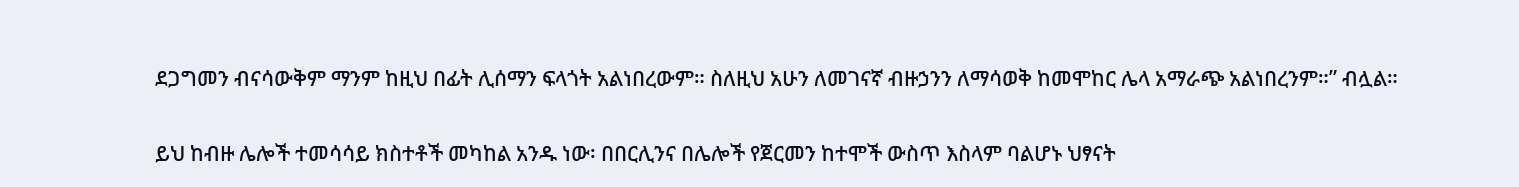ደጋግመን ብናሳውቅም ማንም ከዚህ በፊት ሊሰማን ፍላጎት አልነበረውም። ስለዚህ አሁን ለመገናኛ ብዙኃንን ለማሳወቅ ከመሞከር ሌላ አማራጭ አልነበረንም።” ብሏል።

ይህ ከብዙ ሌሎች ተመሳሳይ ክስተቶች መካከል አንዱ ነው፡ በበርሊንና በሌሎች የጀርመን ከተሞች ውስጥ እስላም ባልሆኑ ህፃናት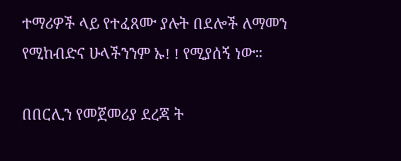ተማሪዎች ላይ የተፈጸሙ ያሉት በደሎች ለማመን የሚከብድና ሁላችንንም ኡ! ! የሚያሰኝ ነው።

በበርሊን የመጀመሪያ ደረጃ ት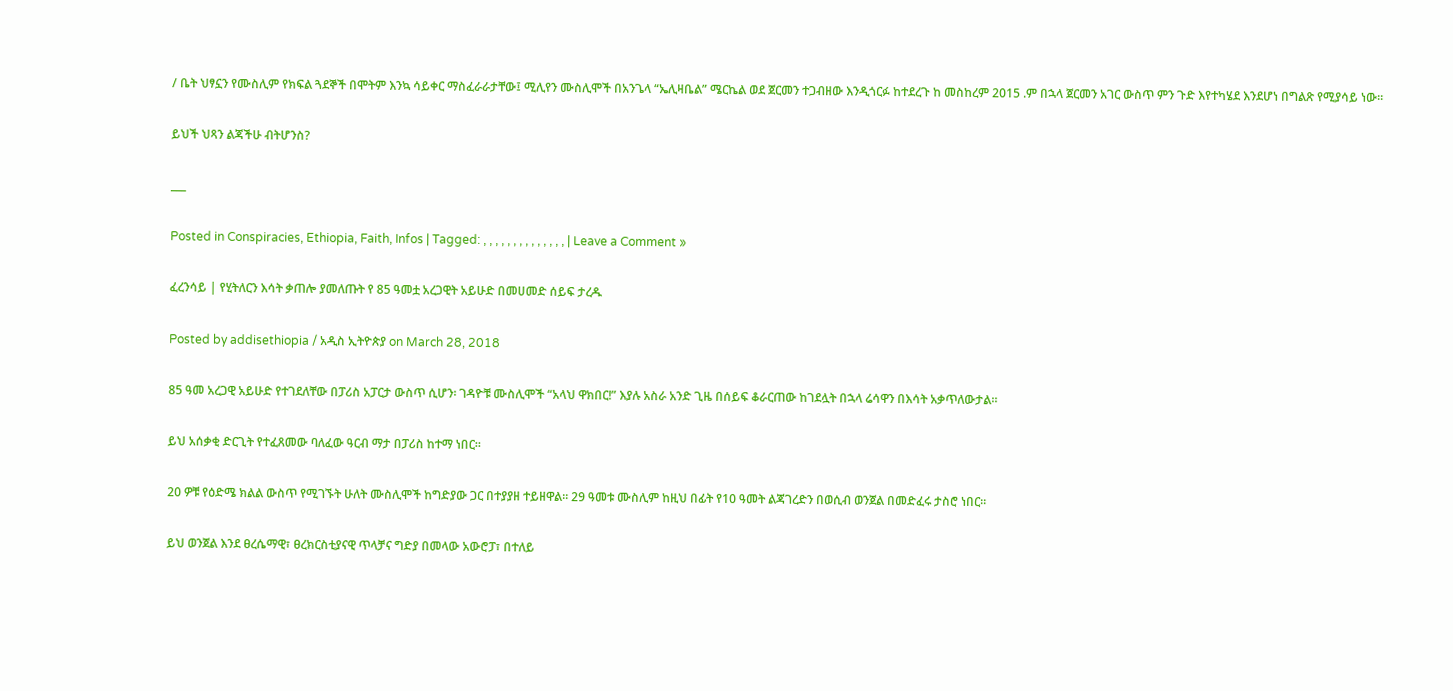/ ቤት ህፃኗን የሙስሊም የክፍል ጓደኞች በሞትም እንኳ ሳይቀር ማስፈራራታቸው፤ ሚሊየን ሙስሊሞች በአንጌላ “ኤሊዛቤል” ሜርኬል ወደ ጀርመን ተጋብዘው እንዲጎርፉ ከተደረጉ ከ መስከረም 2015 .ም በኋላ ጀርመን አገር ውስጥ ምን ጉድ እየተካሄደ እንደሆነ በግልጽ የሚያሳይ ነው።

ይህች ህጻን ልጃችሁ ብትሆንስ?

___

Posted in Conspiracies, Ethiopia, Faith, Infos | Tagged: , , , , , , , , , , , , , , | Leave a Comment »

ፈረንሳይ | የሂትለርን እሳት ቃጠሎ ያመለጡት የ 85 ዓመቷ አረጋዊት አይሁድ በመሀመድ ሰይፍ ታረዱ

Posted by addisethiopia / አዲስ ኢትዮጵያ on March 28, 2018

85 ዓመ አረጋዊ አይሁድ የተገደለቸው በፓሪስ አፓርታ ውስጥ ሲሆን፡ ገዳዮቹ ሙስሊሞች “አላህ ዋክበር!” እያሉ አስራ አንድ ጊዜ በሰይፍ ቆራርጠው ከገደሏት በኋላ ሬሳዋን በእሳት አቃጥለውታል።

ይህ አሰቃቂ ድርጊት የተፈጸመው ባለፈው ዓርብ ማታ በፓሪስ ከተማ ነበር።

20 ዎቹ የዕድሜ ክልል ውስጥ የሚገኙት ሁለት ሙስሊሞች ከግድያው ጋር በተያያዘ ተይዘዋል። 29 ዓመቱ ሙስሊም ከዚህ በፊት የ10 ዓመት ልጃገረድን በወሲብ ወንጀል በመድፈሩ ታስሮ ነበር።

ይህ ወንጀል እንደ ፀረሴማዊ፣ ፀረክርስቲያናዊ ጥላቻና ግድያ በመላው አውሮፓ፣ በተለይ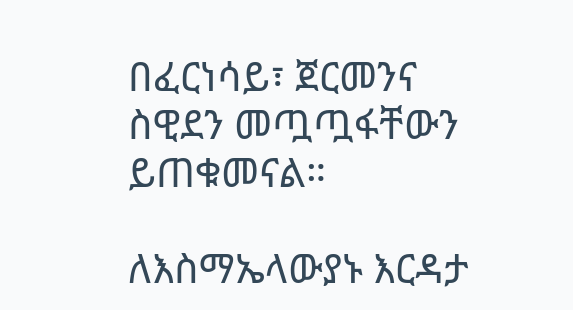በፈርነሳይ፣ ጀርመንና ስዊደን መጧጧፋቸውን ይጠቁመናል።

ለእስማኤላውያኑ እርዳታ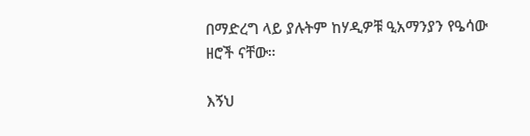በማድረግ ላይ ያሉትም ከሃዲዎቹ ዒአማንያን የዔሳው ዘሮች ናቸው።

እኝህ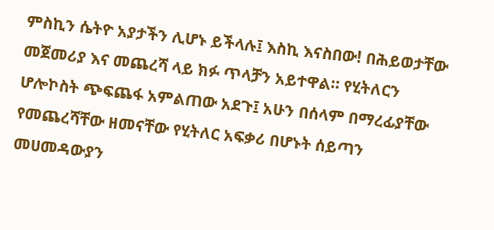ምስኪን ሴትዮ አያታችን ሊሆኑ ይችላሉ፤ እስኪ እናስበው! በሕይወታቸው መጀመሪያ እና መጨረሻ ላይ ክፉ ጥላቻን አይተዋል። የሂትለርን ሆሎኮስት ጭፍጨፋ አምልጠው አደጉ፤ አሁን በሰላም በማረፊያቸው የመጨረሻቸው ዘመናቸው የሂትለር አፍቃሪ በሆኑት ሰይጣን መሀመዳውያን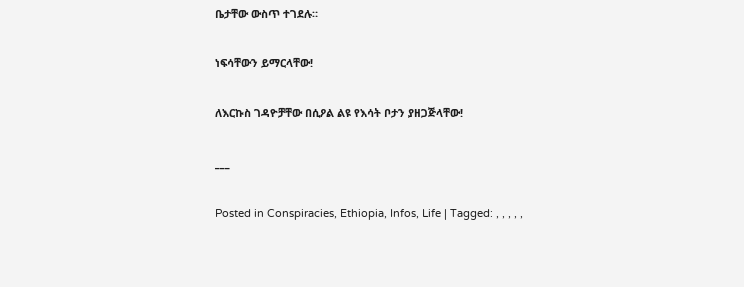ቤታቸው ውስጥ ተገደሉ።

ነፍሳቸውን ይማርላቸው!

ለእርኩስ ገዳዮቻቸው በሲዖል ልዩ የእሳት ቦታን ያዘጋጅላቸው!

___

Posted in Conspiracies, Ethiopia, Infos, Life | Tagged: , , , , ,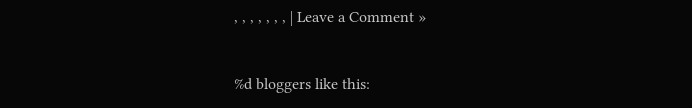, , , , , , , | Leave a Comment »


%d bloggers like this: